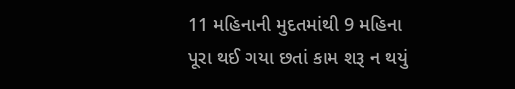11 મહિનાની મુદતમાંથી 9 મહિના પૂરા થઈ ગયા છતાં કામ શરૂ ન થયું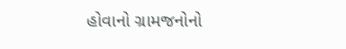હોવાનો ગ્રામજનોનો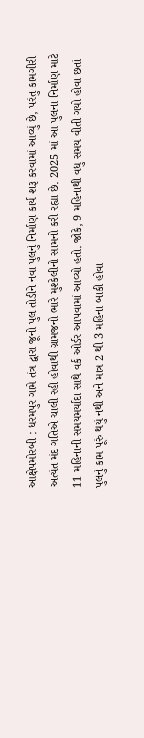આક્ષેપમોરબી : ધરમપુર ગામે તંત્ર દ્વારા જૂનો પુલ તોડીને નવા પુલનું નિર્માણ કાર્ય શરૂ કરવામાં આવ્યું છે, પરંતુ કામગીરી અત્યંત મંદ ગતિએ ચાલી રહી હોવાથી ગ્રામજનો ભારે મુશ્કેલીનો સામનો કરી રહ્યા છે. 2025 માં આ પુલના નિર્માણ માટે 11 મહિનાની સમયમર્યાદા સાથે વર્ક ઓર્ડર આપવામાં આવ્યો હતો. જોકે, 9 મહિનાથી વધુ સમય વીતી ગયો હોવા છતાં પુલનું કામ પૂરું થયું નથી અને માત્ર 2 થી 3 મહિના બાકી હોવા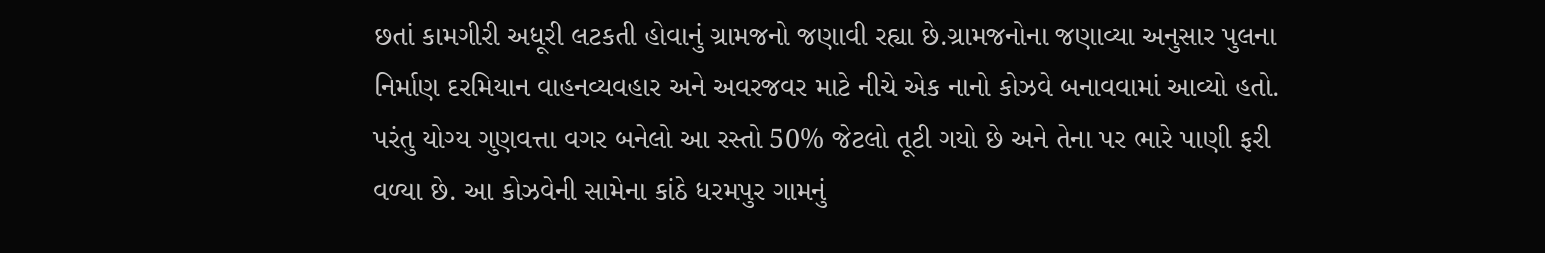છતાં કામગીરી અધૂરી લટકતી હોવાનું ગ્રામજનો જણાવી રહ્યા છે.ગ્રામજનોના જણાવ્યા અનુસાર પુલના નિર્માણ દરમિયાન વાહનવ્યવહાર અને અવરજવર માટે નીચે એક નાનો કોઝવે બનાવવામાં આવ્યો હતો. પરંતુ યોગ્ય ગુણવત્તા વગર બનેલો આ રસ્તો 50% જેટલો તૂટી ગયો છે અને તેના પર ભારે પાણી ફરી વળ્યા છે. આ કોઝવેની સામેના કાંઠે ધરમપુર ગામનું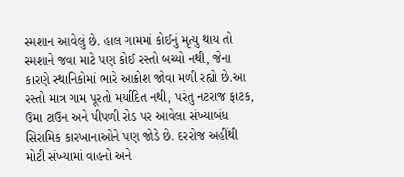સ્મશાન આવેલું છે. હાલ ગામમાં કોઈનું મૃત્યુ થાય તો સ્મશાને જવા માટે પણ કોઈ રસ્તો બચ્યો નથી, જેના કારણે સ્થાનિકોમાં ભારે આક્રોશ જોવા મળી રહ્યો છે.આ રસ્તો માત્ર ગામ પૂરતો મર્યાદિત નથી, પરંતુ નટરાજ ફાટક, ઉમા ટાઉન અને પીપળી રોડ પર આવેલા સંખ્યાબંધ સિરામિક કારખાનાઓને પણ જોડે છે. દરરોજ અહીંથી મોટી સંખ્યામાં વાહનો અને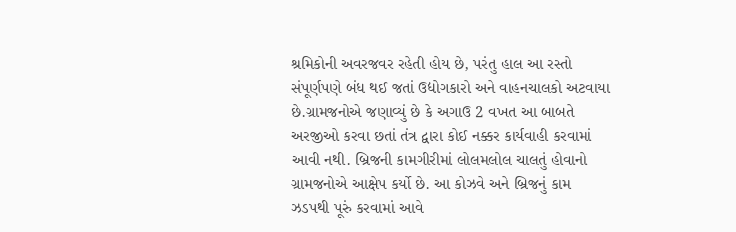શ્રમિકોની અવરજવર રહેતી હોય છે, પરંતુ હાલ આ રસ્તો સંપૂર્ણપણે બંધ થઈ જતાં ઉદ્યોગકારો અને વાહનચાલકો અટવાયા છે.ગ્રામજનોએ જણાવ્યું છે કે અગાઉ 2 વખત આ બાબતે અરજીઓ કરવા છતાં તંત્ર દ્વારા કોઈ નક્કર કાર્યવાહી કરવામાં આવી નથી. બ્રિજની કામગીરીમાં લોલમલોલ ચાલતું હોવાનો ગ્રામજનોએ આક્ષેપ કર્યો છે. આ કોઝવે અને બ્રિજનું કામ ઝડપથી પૂરું કરવામાં આવે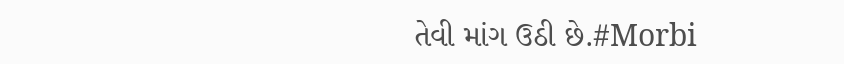તેવી માંગ ઉઠી છે.#Morbi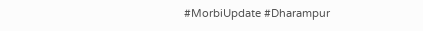#MorbiUpdate #Dharampur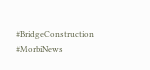#BridgeConstruction #MorbiNews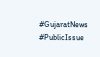#GujaratNews #PublicIssue